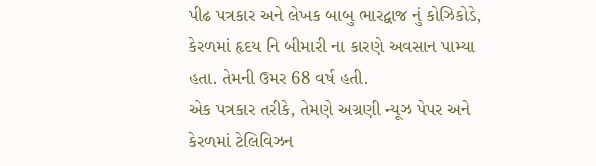પીઢ પત્રકાર અને લેખક બાબુ ભારદ્વાજ નું કોઝિકોડે, કેરળમાં હૃદય નિ બીમારી ના કારણે અવસાન પામ્યા હતા. તેમની ઉમર 68 વર્ષ હતી.
એક પત્રકાર તરીકે, તેમણે અગ્રણી ન્યૂઝ પેપર અને કેરળમાં ટેલિવિઝન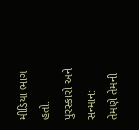મીડિયા ભાગ હતો.
પુરસ્કારો અને સન્માન:
તેમણે તેમની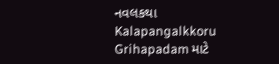નવલકથા Kalapangalkkoru Grihapadam માટે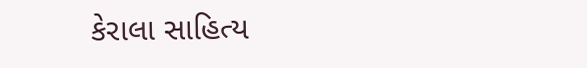કેરાલા સાહિત્ય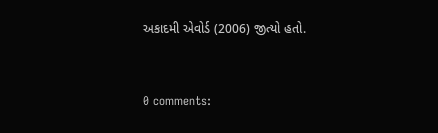અકાદમી એવોર્ડ (2006) જીત્યો હતો.


0 comments: